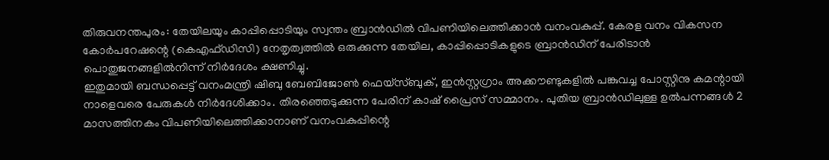തിരുവനന്തപുരം: തേയിലയും കാപ്പിപ്പൊടിയും സ്വന്തം ബ്രാൻഡിൽ വിപണിയിലെത്തിക്കാൻ വനംവകുപ്പ്. കേരള വനം വികസന കോർപറേഷന്റെ (കെഎഫ്ഡിസി) നേതൃത്വത്തിൽ ഒരുക്കുന്ന തേയില, കാപ്പിപ്പൊടികളുടെ ബ്രാൻഡിന് പേരിടാൻ പൊതുജനങ്ങളിൽനിന്ന് നിർദേശം ക്ഷണിച്ചു.
ഇതുമായി ബന്ധപ്പെട്ട് വനംമന്ത്രി ഷിബു ബേബിജോൺ ഫെയ്സ്ബുക്, ഇൻസ്റ്റഗ്രാം അക്കൗണ്ടുകളിൽ പങ്കുവച്ച പോസ്റ്റിനു കമന്റായി നാളെവരെ പേരുകൾ നിർദേശിക്കാം. തിരഞ്ഞെടുക്കുന്ന പേരിന് കാഷ് പ്രൈസ് സമ്മാനം. പുതിയ ബ്രാൻഡിലുള്ള ഉൽപന്നങ്ങൾ 2 മാസത്തിനകം വിപണിയിലെത്തിക്കാനാണ് വനംവകുപ്പിന്റെ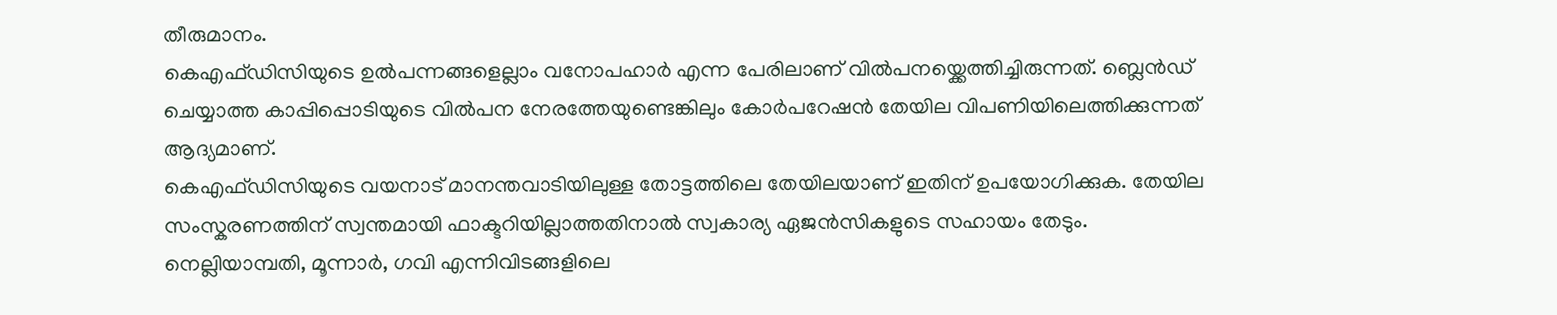തീരുമാനം.
കെഎഫ്ഡിസിയുടെ ഉൽപന്നങ്ങളെല്ലാം വനോപഹാർ എന്ന പേരിലാണ് വിൽപനയ്ക്കെത്തിച്ചിരുന്നത്. ബ്ലെൻഡ് ചെയ്യാത്ത കാപ്പിപ്പൊടിയുടെ വിൽപന നേരത്തേയുണ്ടെങ്കിലും കോർപറേഷൻ തേയില വിപണിയിലെത്തിക്കുന്നത് ആദ്യമാണ്.
കെഎഫ്ഡിസിയുടെ വയനാട് മാനന്തവാടിയിലുള്ള തോട്ടത്തിലെ തേയിലയാണ് ഇതിന് ഉപയോഗിക്കുക. തേയില സംസ്കരണത്തിന് സ്വന്തമായി ഫാക്ടറിയില്ലാത്തതിനാൽ സ്വകാര്യ ഏജൻസികളുടെ സഹായം തേടും.
നെല്ലിയാമ്പതി, മൂന്നാർ, ഗവി എന്നിവിടങ്ങളിലെ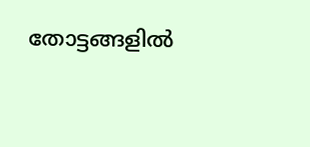തോട്ടങ്ങളിൽ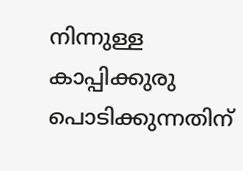നിന്നുള്ള കാപ്പിക്കുരു പൊടിക്കുന്നതിന്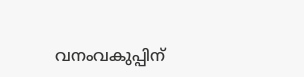വനംവകുപ്പിന്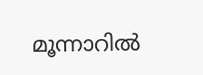മൂന്നാറിൽ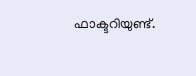ഫാക്ടറിയുണ്ട്.